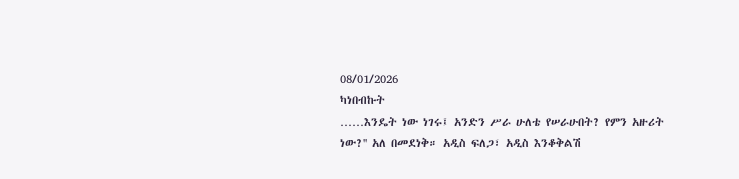08/01/2026
ካነበብኩት
……እንዴት ነው ነገሩ፤ አንድን ሥራ ሁለቴ የሠራሁበት? የምን አዙሪት ነው?'' አለ በመደነቅ። አዲስ ፍለጋ፣ አዲስ እንቆቅልሽ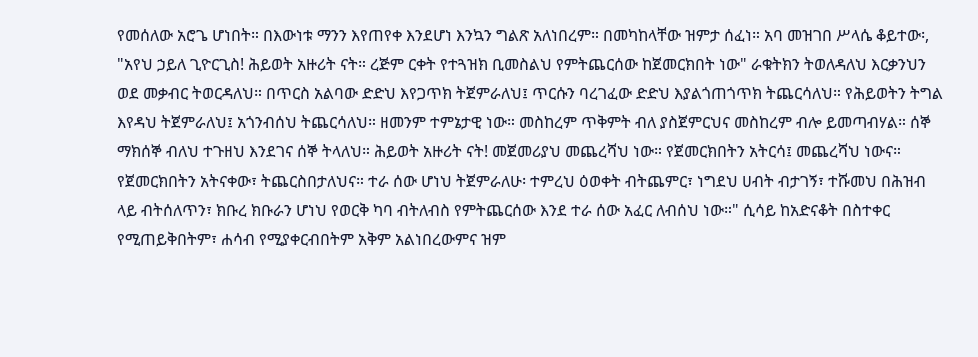የመሰለው አሮጌ ሆነበት። በእውነቱ ማንን እየጠየቀ እንደሆነ እንኳን ግልጽ አለነበረም። በመካከላቸው ዝምታ ሰፈነ። አባ መዝገበ ሥላሴ ቆይተው፡, "አየህ ኃይለ ጊዮርጊስ! ሕይወት አዙሪት ናት። ረጅም ርቀት የተጓዝክ ቢመስልህ የምትጨርሰው ከጀመርክበት ነው" ራቁትክን ትወለዳለህ እርቃንህን ወደ መቃብር ትወርዳለህ። በጥርስ አልባው ድድህ እየጋጥክ ትጀምራለህ፤ ጥርሱን ባረገፈው ድድህ እያልጎጠጎጥክ ትጨርሳለህ። የሕይወትን ትግል እየዳህ ትጀምራለህ፤ አጎንብሰህ ትጨርሳለህ። ዘመንም ተምኔታዊ ነው። መስከረም ጥቅምት ብለ ያስጀምርህና መስከረም ብሎ ይመጣብሃል። ሰኞ ማክሰኞ ብለህ ተጉዘህ እንደገና ሰኞ ትላለህ። ሕይወት አዙሪት ናት! መጀመሪያህ መጨረሻህ ነው። የጀመርክበትን አትርሳ፤ መጨረሻህ ነውና። የጀመርክበትን አትናቀው፣ ትጨርስበታለህና። ተራ ሰው ሆነህ ትጀምራለሁ፡ ተምረህ ዕወቀት ብትጨምር፣ ነግደህ ሀብት ብታገኝ፣ ተሹመህ በሕዝብ ላይ ብትሰለጥን፣ ክቡረ ክቡራን ሆነህ የወርቅ ካባ ብትለብስ የምትጨርሰው እንደ ተራ ሰው አፈር ለብሰህ ነው።" ሲሳይ ከአድናቆት በስተቀር የሚጠይቅበትም፣ ሐሳብ የሚያቀርብበትም አቅም አልነበረውምና ዝም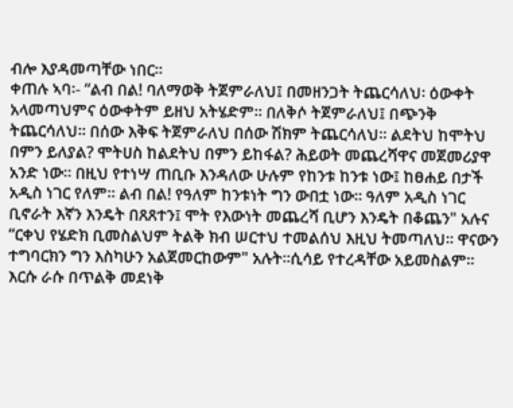ብሎ እያዳመጣቸው ነበር።
ቀጠሉ ኣባ፡- “ልብ በል! ባለማወቅ ትጀምራለህ፤ በመዘንጋት ትጨርሳለህ፡ ዕውቀት አላመጣህምና ዕውቀትም ይዘህ አትሄድም። በለቅሶ ትጀምራለህ፤ በጭንቅ ትጨርሳለህ። በሰው እቅፍ ትጀምራለህ በሰው ሽክም ትጨርሳለህ። ልደትህ ከሞትህ በምን ይለያል? ሞትሀስ ከልደትህ በምን ይከፋል? ሕይወት መጨረሻዋና መጀመሪያዋ አንድ ነው። በዚህ የተነሣ ጠቢቡ እንዳለው ሁሉም የከንቱ ከንቱ ነው፤ ከፀሐይ በታች አዲስ ነገር የለም። ልብ በል! የዓለም ከንቱነት ግን ውበቷ ነው። ዓለም አዲስ ነገር ቢኖራት እኛን እንዴት በጸጸተን፤ ሞት የእውነት መጨረሻ ቢሆን እንዴት በቆጨን" አሉና “ርቀህ የሄድክ ቢመስልህም ትልቅ ክብ ሠርተህ ተመልሰህ እዚህ ትመጣለህ። ዋናውን ተግባርክን ግን እስካሁን አልጀመርከውም" አሉት።ሲሳይ የተረዳቸው አይመስልም። እርሱ ራሱ በጥልቅ መደነቅ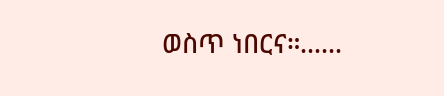ወስጥ ነበርና።……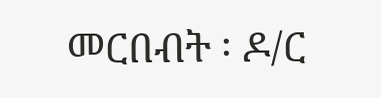መርበብት ፡ ዶ/ር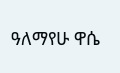ዓለማየሁ ዋሴ